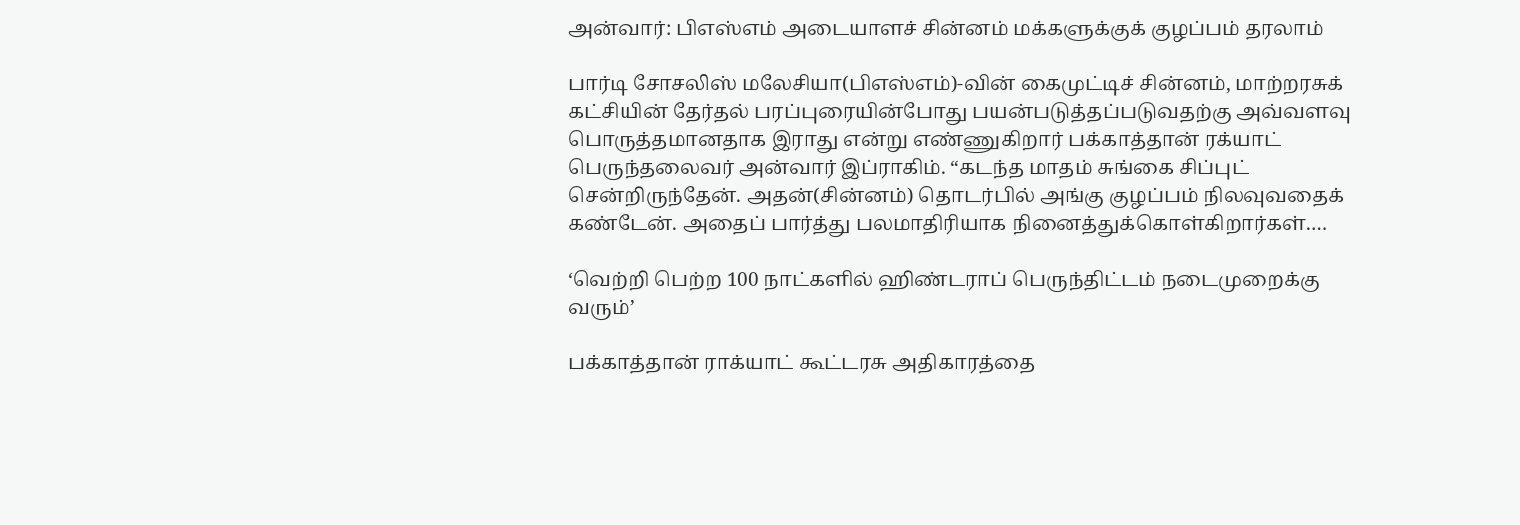அன்வார்: பிஎஸ்எம் அடையாளச் சின்னம் மக்களுக்குக் குழப்பம் தரலாம்

பார்டி சோசலிஸ் மலேசியா(பிஎஸ்எம்)-வின் கைமுட்டிச் சின்னம், மாற்றரசுக் கட்சியின் தேர்தல் பரப்புரையின்போது பயன்படுத்தப்படுவதற்கு அவ்வளவு பொருத்தமானதாக இராது என்று எண்ணுகிறார் பக்காத்தான் ரக்யாட் பெருந்தலைவர் அன்வார் இப்ராகிம். “கடந்த மாதம் சுங்கை சிப்புட் சென்றிருந்தேன். அதன்(சின்னம்) தொடர்பில் அங்கு குழப்பம் நிலவுவதைக் கண்டேன். அதைப் பார்த்து பலமாதிரியாக நினைத்துக்கொள்கிறார்கள்.…

‘வெற்றி பெற்ற 100 நாட்களில் ஹிண்டராப் பெருந்திட்டம் நடைமுறைக்கு வரும்’

பக்காத்தான் ராக்யாட் கூட்டரசு அதிகாரத்தை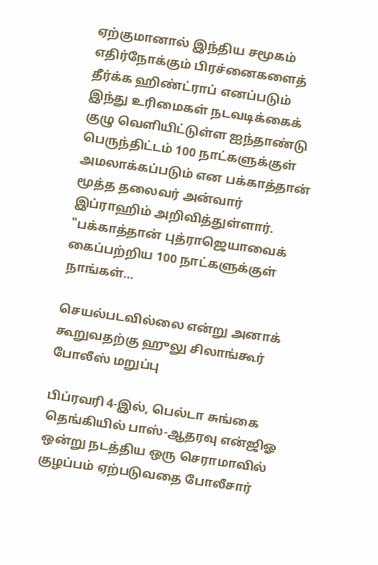ஏற்குமானால் இந்திய சமூகம் எதிர்நோக்கும் பிரச்னைகளைத் தீர்க்க ஹிண்ட்ராப் எனப்படும் இந்து உரிமைகள் நடவடிக்கைக் குழு வெளியிட்டுள்ள ஐந்தாண்டு பெருந்திட்டம் 100 நாட்களுக்குள் அமலாக்கப்படும் என பக்காத்தான் மூத்த தலைவர் அன்வார் இப்ராஹிம் அறிவித்துள்ளார். "பக்காத்தான் புத்ராஜெயாவைக் கைப்பற்றிய 100 நாட்களுக்குள் நாங்கள்…

செயல்படவில்லை என்று அனாக் கூறுவதற்கு ஹுலு சிலாங்கூர் போலீஸ் மறுப்பு

பிப்ரவரி 4-இல், பெல்டா சுங்கை தெங்கியில் பாஸ்-ஆதரவு என்ஜிஓ ஒன்று நடத்திய ஒரு செராமாவில் குழப்பம் ஏற்படுவதை போலீசார்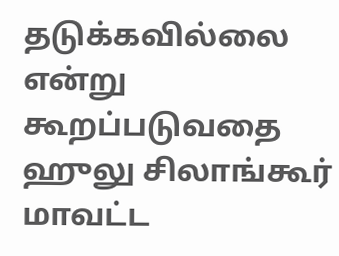தடுக்கவில்லை என்று கூறப்படுவதை ஹுலு சிலாங்கூர் மாவட்ட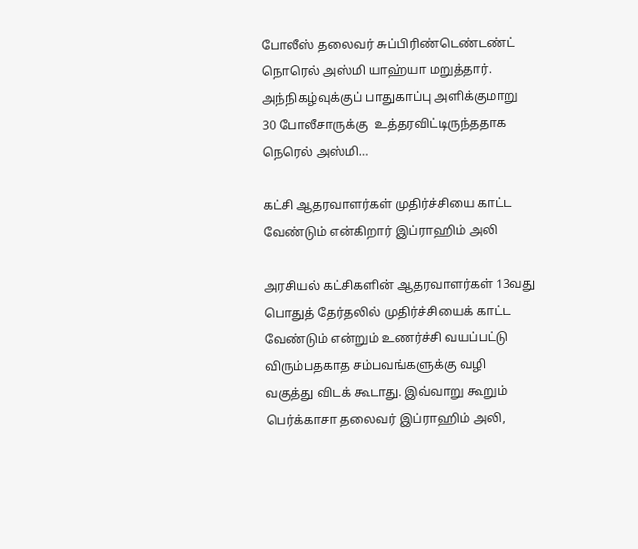போலீஸ் தலைவர் சுப்பிரிண்டெண்டண்ட் நொரெல் அஸ்மி யாஹ்யா மறுத்தார். அந்நிகழ்வுக்குப் பாதுகாப்பு அளிக்குமாறு 30 போலீசாருக்கு  உத்தரவிட்டிருந்ததாக நெரெல் அஸ்மி…

கட்சி ஆதரவாளர்கள் முதிர்ச்சியை காட்ட வேண்டும் என்கிறார் இப்ராஹிம் அலி

அரசியல் கட்சிகளின் ஆதரவாளர்கள் 13வது பொதுத் தேர்தலில் முதிர்ச்சியைக் காட்ட வேண்டும் என்றும் உணர்ச்சி வயப்பட்டு விரும்பதகாத சம்பவங்களுக்கு வழி வகுத்து விடக் கூடாது. இவ்வாறு கூறும் பெர்க்காசா தலைவர் இப்ராஹிம் அலி,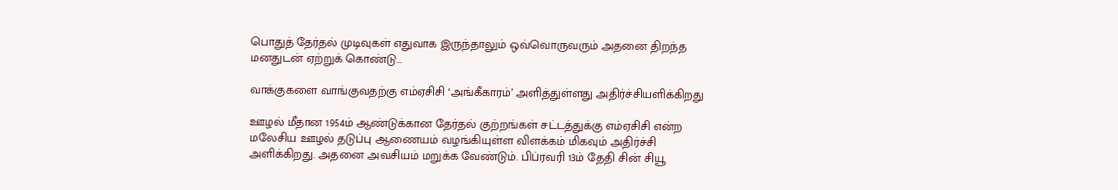பொதுத் தேர்தல் முடிவுகள் எதுவாக இருந்தாலும் ஒவ்வொருவரும் அதனை திறந்த மனதுடன் ஏற்றுக் கொண்டு…

வாக்குகளை வாங்குவதற்கு எம்ஏசிசி ‘அங்கீகாரம்’ அளித்துள்ளது அதிர்ச்சியளிக்கிறது

ஊழல் மீதான 1954ம் ஆண்டுக்கான தேர்தல் குற்றங்கள் சட்டத்துக்கு எம்ஏசிசி என்ற மலேசிய ஊழல் தடுப்பு ஆணையம் வழங்கியுள்ள விளக்கம் மிகவும் அதிர்ச்சி அளிக்கிறது. அதனை அவசியம் மறுக்க வேண்டும். பிப்ரவரி 13ம் தேதி சின் சியூ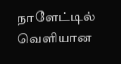நாளேட்டில் வெளியான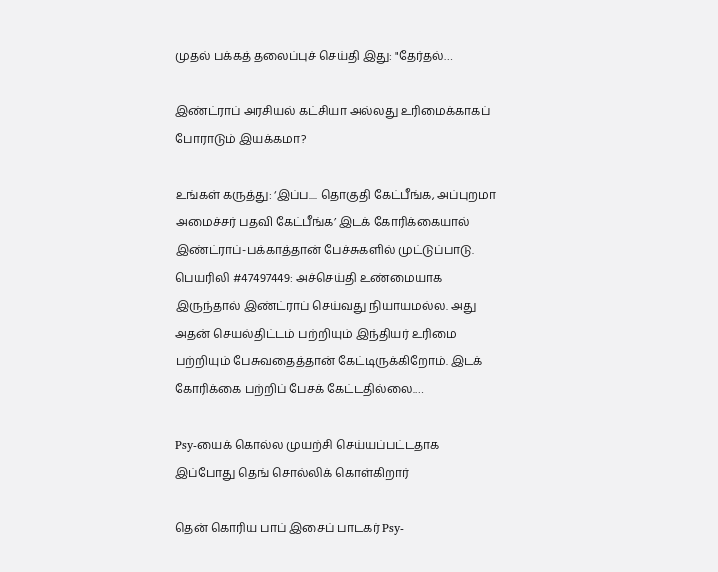முதல் பக்கத் தலைப்புச் செய்தி இது: "தேர்தல்…

இண்ட்ராப் அரசியல் கட்சியா அல்லது உரிமைக்காகப் போராடும் இயக்கமா?

உங்கள் கருத்து: ‘இப்ப.... தொகுதி கேட்பீங்க, அப்புறமா அமைச்சர் பதவி கேட்பீங்க’ இடக் கோரிக்கையால்  இண்ட்ராப்-பக்காத்தான் பேச்சுகளில் முட்டுப்பாடு. பெயரிலி #47497449: அச்செய்தி உண்மையாக இருந்தால் இண்ட்ராப் செய்வது நியாயமல்ல. அது அதன் செயல்திட்டம் பற்றியும் இந்தியர் உரிமை பற்றியும் பேசுவதைத்தான் கேட்டிருக்கிறோம். இடக் கோரிக்கை பற்றிப் பேசக் கேட்டதில்லை.…

Psy-யைக் கொல்ல முயற்சி செய்யப்பட்டதாக இப்போது தெங் சொல்லிக் கொள்கிறார்

தென் கொரிய பாப் இசைப் பாடகர் Psy-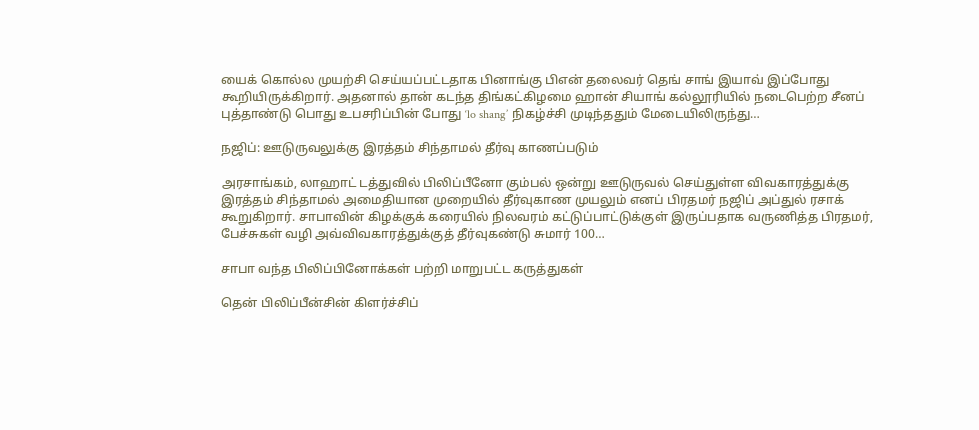யைக் கொல்ல முயற்சி செய்யப்பட்டதாக பினாங்கு பிஎன் தலைவர் தெங் சாங் இயாவ் இப்போது கூறியிருக்கிறார். அதனால் தான் கடந்த திங்கட்கிழமை ஹான் சியாங் கல்லூரியில் நடைபெற்ற சீனப் புத்தாண்டு பொது உபசரிப்பின் போது ‘lo shang’ நிகழ்ச்சி முடிந்ததும் மேடையிலிருந்து…

நஜிப்: ஊடுருவலுக்கு இரத்தம் சிந்தாமல் தீர்வு காணப்படும்

அரசாங்கம், லாஹாட் டத்துவில் பிலிப்பீனோ கும்பல் ஒன்று ஊடுருவல் செய்துள்ள விவகாரத்துக்கு இரத்தம் சிந்தாமல் அமைதியான முறையில் தீர்வுகாண முயலும் எனப் பிரதமர் நஜிப் அப்துல் ரசாக் கூறுகிறார். சாபாவின் கிழக்குக் கரையில் நிலவரம் கட்டுப்பாட்டுக்குள் இருப்பதாக வருணித்த பிரதமர், பேச்சுகள் வழி அவ்விவகாரத்துக்குத் தீர்வுகண்டு சுமார் 100…

சாபா வந்த பிலிப்பினோக்கள் பற்றி மாறுபட்ட கருத்துகள்

தென் பிலிப்பீன்சின் கிளர்ச்சிப்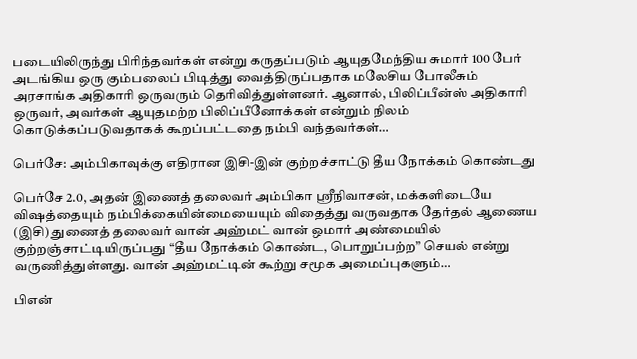படையிலிருந்து பிரிந்தவர்கள் என்று கருதப்படும் ஆயுதமேந்திய சுமார் 100 பேர் அடங்கிய ஒரு கும்பலைப் பிடித்து வைத்திருப்பதாக மலேசிய போலீசும் அரசாங்க அதிகாரி ஒருவரும் தெரிவித்துள்ளனர். ஆனால், பிலிப்பீன்ஸ் அதிகாரி ஒருவர், அவர்கள் ஆயுதமற்ற பிலிப்பீனோக்கள் என்றும் நிலம் கொடுக்கப்படுவதாகக் கூறப்பட்டதை நம்பி வந்தவர்கள்…

பெர்சே: அம்பிகாவுக்கு எதிரான இசி-இன் குற்றச்சாட்டு தீய நோக்கம் கொண்டது

பெர்சே 2.0, அதன் இணைத் தலைவர் அம்பிகா ஸ்ரீநிவாசன், மக்களிடையே விஷத்தையும் நம்பிக்கையின்மையையும் விதைத்து வருவதாக தேர்தல் ஆணைய (இசி) துணைத் தலைவர் வான் அஹ்மட் வான் ஒமார் அண்மையில் குற்றஞ்சாட்டியிருப்பது “தீய நோக்கம் கொண்ட, பொறுப்பற்ற” செயல் என்று வருணித்துள்ளது. வான் அஹ்மட்டின் கூற்று சமூக அமைப்புகளும்…

பிஎன்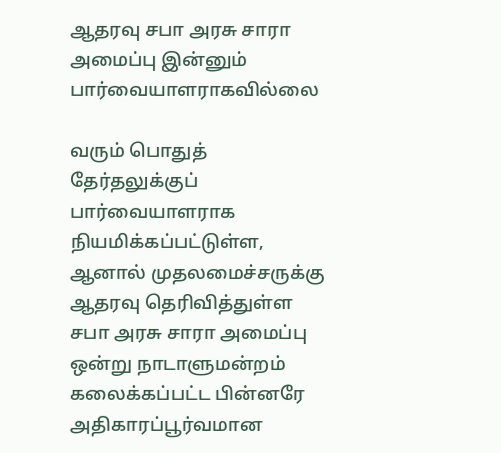ஆதரவு சபா அரசு சாரா அமைப்பு இன்னும் பார்வையாளராகவில்லை

வரும் பொதுத் தேர்தலுக்குப் பார்வையாளராக நியமிக்கப்பட்டுள்ள, ஆனால் முதலமைச்சருக்கு ஆதரவு தெரிவித்துள்ள சபா அரசு சாரா அமைப்பு ஒன்று நாடாளுமன்றம் கலைக்கப்பட்ட பின்னரே அதிகாரப்பூர்வமான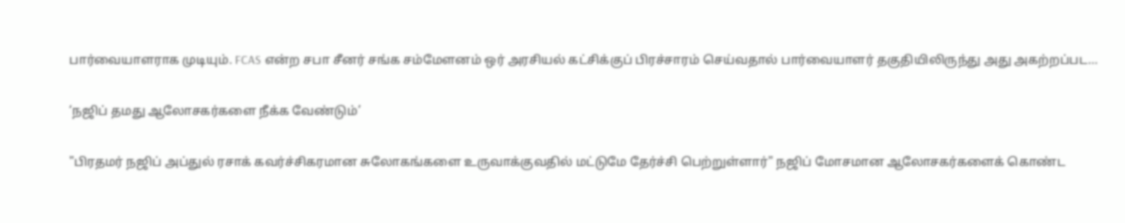பார்வையாளராக முடியும். FCAS என்ற சபா சீனர் சங்க சம்மேளனம் ஒர் அரசியல் கட்சிக்குப் பிரச்சாரம் செய்வதால் பார்வையாளர் தகுதியிலிருந்து அது அகற்றப்பட…

‘நஜிப் தமது ஆலோசகர்களை நீக்க வேண்டும்’

"பிரதமர் நஜிப் அப்துல் ரசாக் கவர்ச்சிகரமான சுலோகங்களை உருவாக்குவதில் மட்டுமே தேர்ச்சி பெற்றுள்ளார்" நஜிப் மோசமான ஆலோசகர்களைக் கொண்ட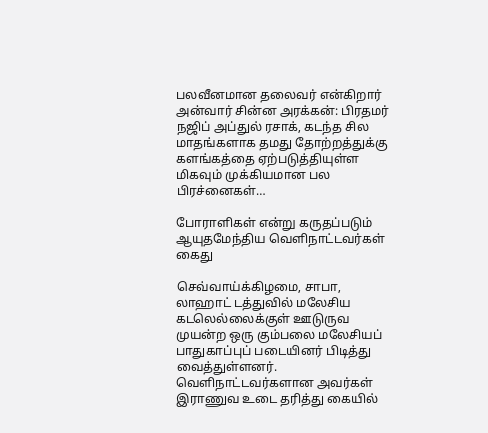பலவீனமான தலைவர் என்கிறார் அன்வார் சின்ன அரக்கன்: பிரதமர் நஜிப் அப்துல் ரசாக், கடந்த சில மாதங்களாக தமது தோற்றத்துக்கு களங்கத்தை ஏற்படுத்தியுள்ள மிகவும் முக்கியமான பல பிரச்னைகள்…

போராளிகள் என்று கருதப்படும் ஆயுதமேந்திய வெளிநாட்டவர்கள் கைது

செவ்வாய்க்கிழமை, சாபா, லாஹாட் டத்துவில் மலேசிய கடலெல்லைக்குள் ஊடுருவ முயன்ற ஒரு கும்பலை மலேசியப் பாதுகாப்புப் படையினர் பிடித்து வைத்துள்ளனர். வெளிநாட்டவர்களான அவர்கள்  இராணுவ உடை தரித்து கையில்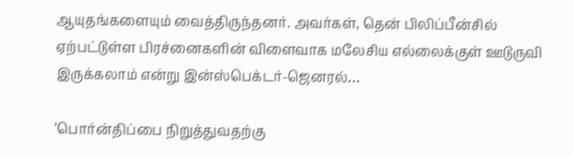ஆயுதங்களையும் வைத்திருந்தனர். அவர்கள், தென் பிலிப்பீன்சில் ஏற்பட்டுள்ள பிரச்னைகளின் விளைவாக மலேசிய எல்லைக்குள் ஊடுருவி இருக்கலாம் என்று இன்ஸ்பெக்டர்-ஜெனரல்…

‘பொர்ன்திப்பை நிறுத்துவதற்கு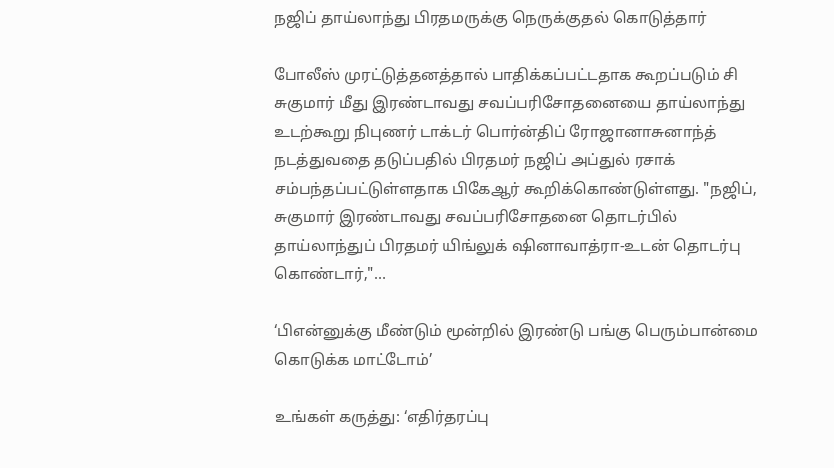நஜிப் தாய்லாந்து பிரதமருக்கு நெருக்குதல் கொடுத்தார்

போலீஸ் முரட்டுத்தனத்தால் பாதிக்கப்பட்டதாக கூறப்படும் சி சுகுமார் மீது இரண்டாவது சவப்பரிசோதனையை தாய்லாந்து உடற்கூறு நிபுணர் டாக்டர் பொர்ன்திப் ரோஜானாசுனாந்த் நடத்துவதை தடுப்பதில் பிரதமர் நஜிப் அப்துல் ரசாக் சம்பந்தப்பட்டுள்ளதாக பிகேஆர் கூறிக்கொண்டுள்ளது. "நஜிப், சுகுமார் இரண்டாவது சவப்பரிசோதனை தொடர்பில் தாய்லாந்துப் பிரதமர் யிங்லுக் ஷினாவாத்ரா-உடன் தொடர்பு கொண்டார்,"…

‘பிஎன்னுக்கு மீண்டும் மூன்றில் இரண்டு பங்கு பெரும்பான்மை கொடுக்க மாட்டோம்’

உங்கள் கருத்து: ‘எதிர்தரப்பு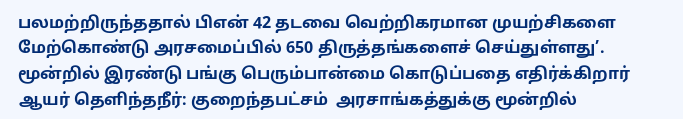பலமற்றிருந்ததால் பிஎன் 42 தடவை வெற்றிகரமான முயற்சிகளை மேற்கொண்டு அரசமைப்பில் 650 திருத்தங்களைச் செய்துள்ளது’. மூன்றில் இரண்டு பங்கு பெரும்பான்மை கொடுப்பதை எதிர்க்கிறார் ஆயர் தெளிந்தநீர்: குறைந்தபட்சம்  அரசாங்கத்துக்கு மூன்றில்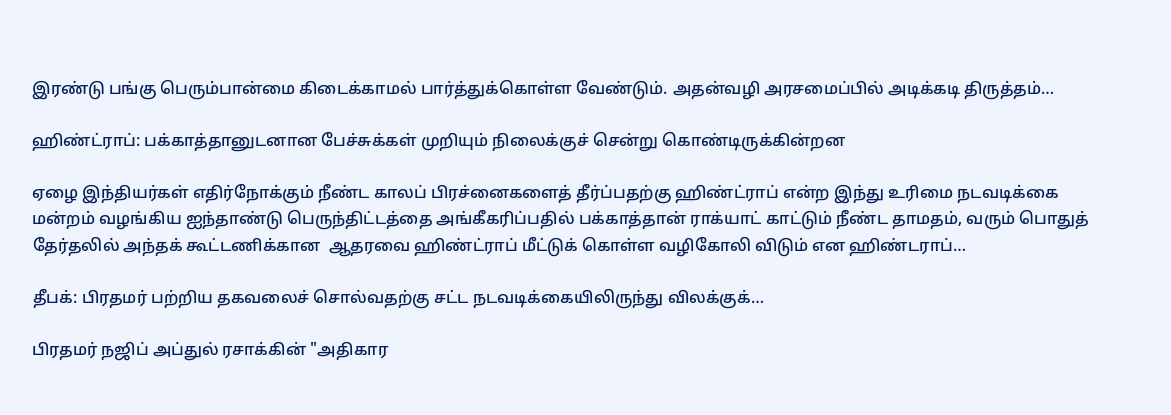இரண்டு பங்கு பெரும்பான்மை கிடைக்காமல் பார்த்துக்கொள்ள வேண்டும். அதன்வழி அரசமைப்பில் அடிக்கடி திருத்தம்…

ஹிண்ட்ராப்: பக்காத்தானுடனான பேச்சுக்கள் முறியும் நிலைக்குச் சென்று கொண்டிருக்கின்றன

ஏழை இந்தியர்கள் எதிர்நோக்கும் நீண்ட காலப் பிரச்னைகளைத் தீர்ப்பதற்கு ஹிண்ட்ராப் என்ற இந்து உரிமை நடவடிக்கை மன்றம் வழங்கிய ஐந்தாண்டு பெருந்திட்டத்தை அங்கீகரிப்பதில் பக்காத்தான் ராக்யாட் காட்டும் நீண்ட தாமதம், வரும் பொதுத் தேர்தலில் அந்தக் கூட்டணிக்கான  ஆதரவை ஹிண்ட்ராப் மீட்டுக் கொள்ள வழிகோலி விடும் என ஹிண்டராப்…

தீபக்: பிரதமர் பற்றிய தகவலைச் சொல்வதற்கு சட்ட நடவடிக்கையிலிருந்து விலக்குக்…

பிரதமர் நஜிப் அப்துல் ரசாக்கின் "அதிகார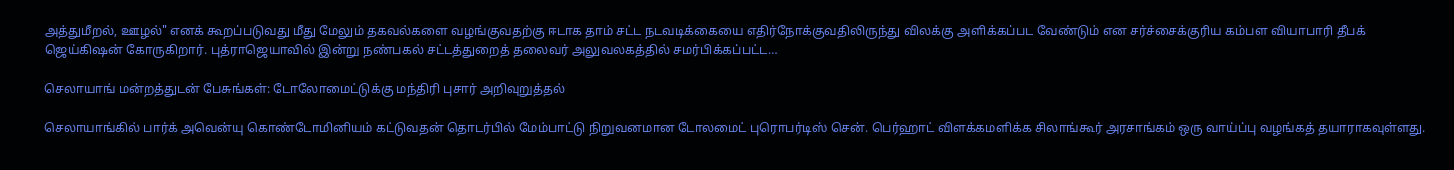அத்துமீறல், ஊழல்" எனக் கூறப்படுவது மீது மேலும் தகவல்களை வழங்குவதற்கு ஈடாக தாம் சட்ட நடவடிக்கையை எதிர்நோக்குவதிலிருந்து விலக்கு அளிக்கப்பட வேண்டும் என சர்ச்சைக்குரிய கம்பள வியாபாரி தீபக் ஜெய்கிஷன் கோருகிறார். புத்ராஜெயாவில் இன்று நண்பகல் சட்டத்துறைத் தலைவர் அலுவலகத்தில் சமர்பிக்கப்பட்ட…

செலாயாங் மன்றத்துடன் பேசுங்கள்: டோலோமைட்டுக்கு மந்திரி புசார் அறிவுறுத்தல்

செலாயாங்கில் பார்க் அவென்யு கொண்டோமினியம் கட்டுவதன் தொடர்பில் மேம்பாட்டு நிறுவனமான டோலமைட் புரொபர்டிஸ் சென். பெர்ஹாட் விளக்கமளிக்க சிலாங்கூர் அரசாங்கம் ஒரு வாய்ப்பு வழங்கத் தயாராகவுள்ளது.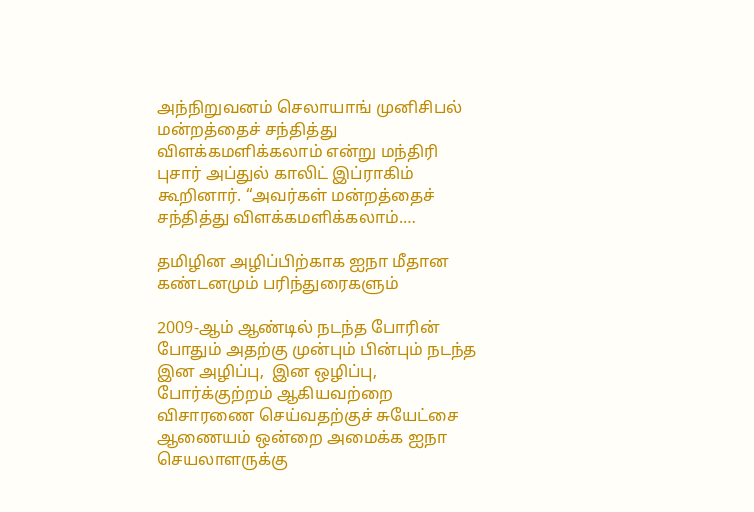அந்நிறுவனம் செலாயாங் முனிசிபல் மன்றத்தைச் சந்தித்து விளக்கமளிக்கலாம் என்று மந்திரி புசார் அப்துல் காலிட் இப்ராகிம் கூறினார். “அவர்கள் மன்றத்தைச் சந்தித்து விளக்கமளிக்கலாம்.…

தமிழின அழிப்பிற்காக ஐநா மீதான கண்டனமும் பரிந்துரைகளும்

2009-ஆம் ஆண்டில் நடந்த போரின் போதும் அதற்கு முன்பும் பின்பும் நடந்த இன அழிப்பு,  இன ஒழிப்பு, போர்க்குற்றம் ஆகியவற்றை விசாரணை செய்வதற்குச் சுயேட்சை ஆணையம் ஒன்றை அமைக்க ஐநா செயலாளருக்கு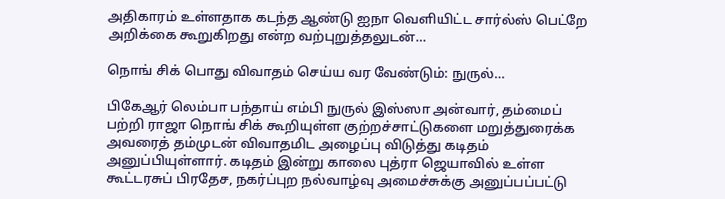அதிகாரம் உள்ளதாக கடந்த ஆண்டு ஐநா வெளியிட்ட சார்ல்ஸ் பெட்றே அறிக்கை கூறுகிறது என்ற வற்புறுத்தலுடன்…

நொங் சிக் பொது விவாதம் செய்ய வர வேண்டும்: நுருல்…

பிகேஆர் லெம்பா பந்தாய் எம்பி நுருல் இஸ்ஸா அன்வார், தம்மைப் பற்றி ராஜா நொங் சிக் கூறியுள்ள குற்றச்சாட்டுகளை மறுத்துரைக்க அவரைத் தம்முடன் விவாதமிட அழைப்பு விடுத்து கடிதம் அனுப்பியுள்ளார். கடிதம் இன்று காலை புத்ரா ஜெயாவில் உள்ள கூட்டரசுப் பிரதேச, நகர்ப்புற நல்வாழ்வு அமைச்சுக்கு அனுப்பப்பட்டு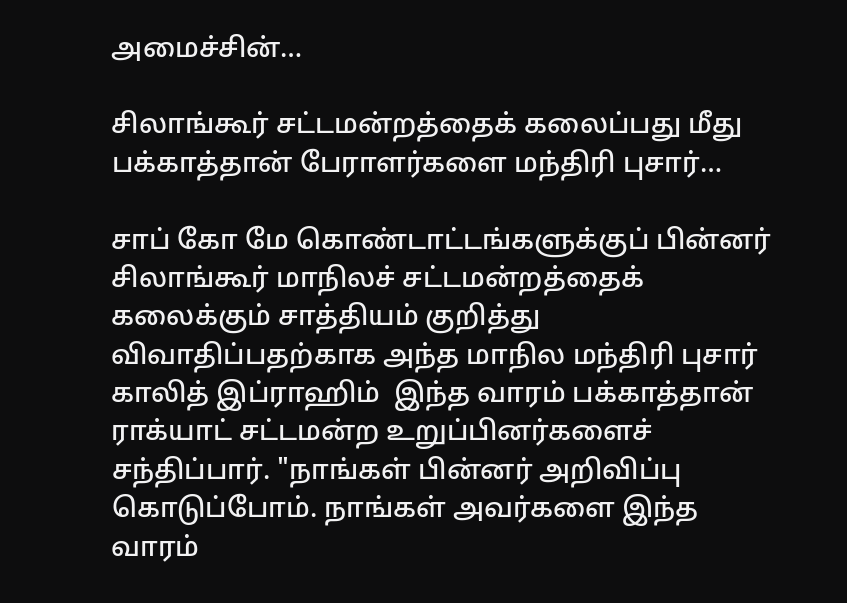அமைச்சின்…

சிலாங்கூர் சட்டமன்றத்தைக் கலைப்பது மீது பக்காத்தான் பேராளர்களை மந்திரி புசார்…

சாப் கோ மே கொண்டாட்டங்களுக்குப் பின்னர் சிலாங்கூர் மாநிலச் சட்டமன்றத்தைக் கலைக்கும் சாத்தியம் குறித்து விவாதிப்பதற்காக அந்த மாநில மந்திரி புசார் காலித் இப்ராஹிம்  இந்த வாரம் பக்காத்தான் ராக்யாட் சட்டமன்ற உறுப்பினர்களைச் சந்திப்பார். "நாங்கள் பின்னர் அறிவிப்பு கொடுப்போம். நாங்கள் அவர்களை இந்த வாரம்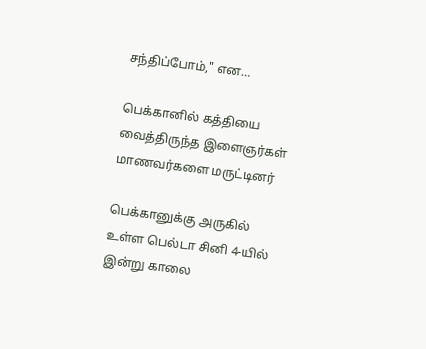சந்திப்போம்," என…

பெக்கானில் கத்தியை வைத்திருந்த இளைஞர்கள் மாணவர்களை மருட்டினர்

பெக்கானுக்கு அருகில் உள்ள பெல்டா சினி 4-யில் இன்று காலை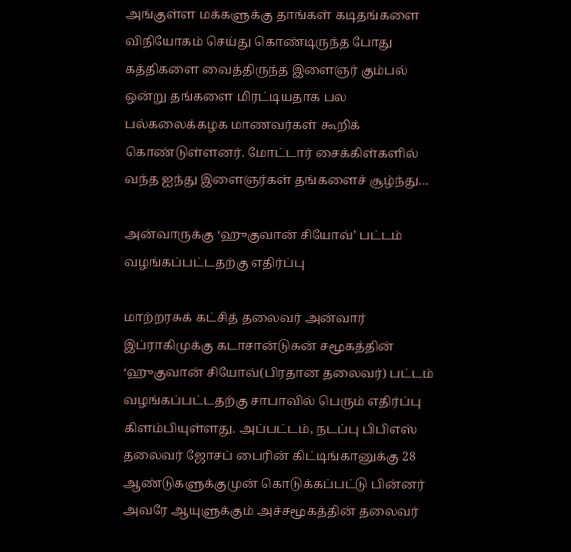அங்குள்ள மக்களுக்கு தாங்கள் கடிதங்களை விநியோகம் செய்து கொண்டிருந்த போது கத்திகளை வைத்திருந்த இளைஞர் கும்பல் ஒன்று தங்களை மிரட்டியதாக பல பல்கலைக்கழக மாணவர்கள் கூறிக் கொண்டுள்ளனர். மோட்டார் சைக்கிள்களில் வந்த ஐந்து இளைஞர்கள் தங்களைச் சூழ்ந்து…

அன்வாருக்கு ‘ஹுகுவான் சியோவ்’ பட்டம் வழங்கப்பட்டதற்கு எதிர்ப்பு

மாற்றரசுக் கட்சித் தலைவர் அன்வார் இப்ராகிமுக்கு கடாசான்டுசுன் சமூகத்தின் ‘ஹுகுவான் சியோவ்(பிரதான தலைவர்) பட்டம் வழங்கப்பட்டதற்கு சாபாவில் பெரும் எதிர்ப்பு கிளம்பியுள்ளது. அப்பட்டம், நடப்பு பிபிஎஸ் தலைவர் ஜோசப் பைரின் கிட்டிங்கானுக்கு 28 ஆண்டுகளுக்குமுன் கொடுக்கப்பட்டு பின்னர் அவரே ஆயுளுக்கும் அச்சமூகத்தின் தலைவர்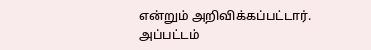என்றும் அறிவிக்கப்பட்டார். அப்பட்டம்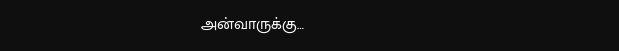அன்வாருக்கு…